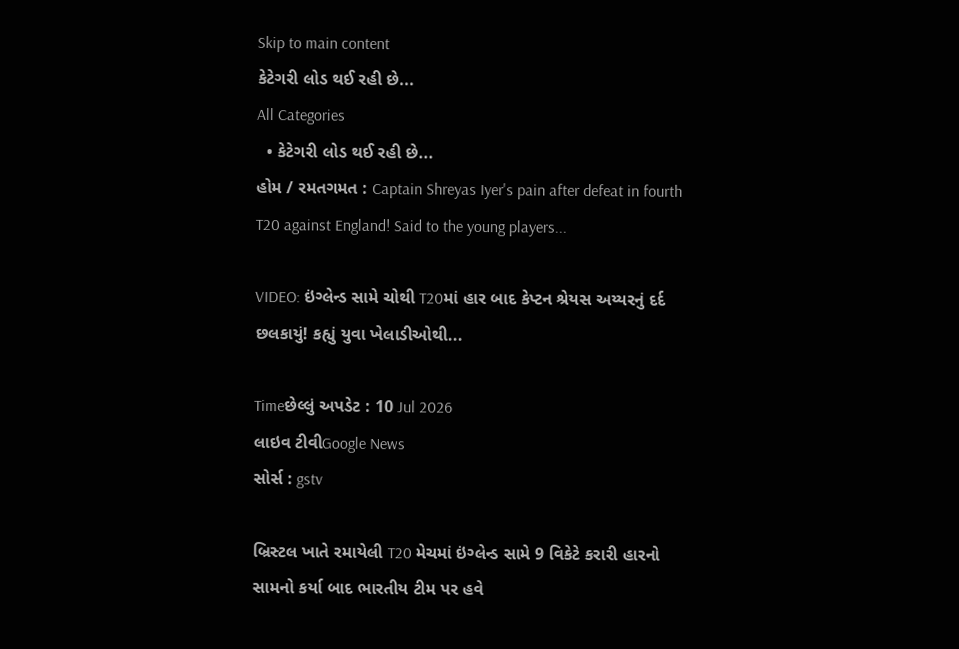Skip to main content
કેટેગરી લોડ થઈ રહી છે...
All Categories
  • કેટેગરી લોડ થઈ રહી છે...
હોમ / રમતગમત : Captain Shreyas Iyer's pain after defeat in fourth T20 against England! Said to the young players...

VIDEO: ઇંગ્લેન્ડ સામે ચોથી T20માં હાર બાદ કેપ્ટન શ્રેયસ અય્યરનું દર્દ છલકાયું! કહ્યું યુવા ખેલાડીઓથી...

Timeછેલ્લું અપડેટ : 10 Jul 2026
લાઇવ ટીવીGoogle News
સોર્સ : gstv

બ્રિસ્ટલ ખાતે રમાયેલી T20 મેચમાં ઇંગ્લેન્ડ સામે 9 વિકેટે કરારી હારનો સામનો કર્યા બાદ ભારતીય ટીમ પર હવે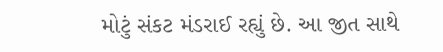મોટું સંકટ મંડરાઈ રહ્યું છે. આ જીત સાથે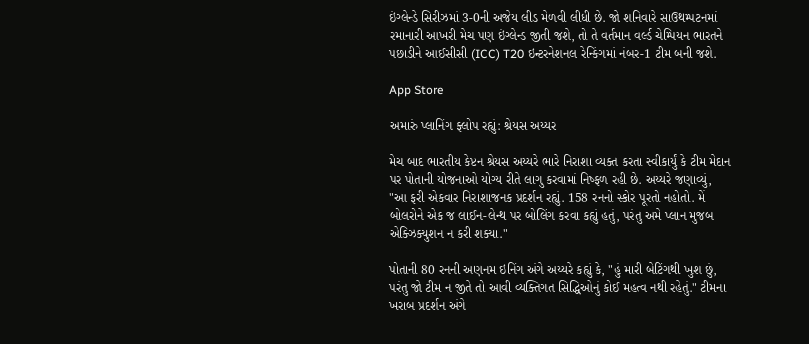ઇંગ્લેન્ડે સિરીઝમાં 3-0ની અજેય લીડ મેળવી લીધી છે. જો શનિવારે સાઉથમ્પટનમાં રમાનારી આખરી મેચ પણ ઇંગ્લેન્ડ જીતી જશે, તો તે વર્તમાન વર્લ્ડ ચેમ્પિયન ભારતને પછાડીને આઈસીસી (ICC) T20 ઇન્ટરનેશનલ રેન્કિંગમાં નંબર-1 ટીમ બની જશે.

App Store

અમારું પ્લાનિંગ ફ્લોપ રહ્યું: શ્રેયસ અય્યર

મેચ બાદ ભારતીય કેપ્ટન શ્રેયસ અય્યરે ભારે નિરાશા વ્યક્ત કરતા સ્વીકાર્યું કે ટીમ મેદાન પર પોતાની યોજનાઓ યોગ્ય રીતે લાગુ કરવામાં નિષ્ફળ રહી છે. અય્યરે જણાવ્યું, "આ ફરી એકવાર નિરાશાજનક પ્રદર્શન રહ્યું. 158 રનનો સ્કોર પૂરતો નહોતો. મેં બોલરોને એક જ લાઈન-લેન્થ પર બોલિંગ કરવા કહ્યું હતું, પરંતુ અમે પ્લાન મુજબ એક્ઝિક્યુશન ન કરી શક્યા."

પોતાની 80 રનની અણનમ ઇનિંગ અંગે અય્યરે કહ્યું કે, "હું મારી બેટિંગથી ખુશ છું, પરંતુ જો ટીમ ન જીતે તો આવી વ્યક્તિગત સિદ્ધિઓનું કોઈ મહત્વ નથી રહેતું." ટીમના ખરાબ પ્રદર્શન અંગે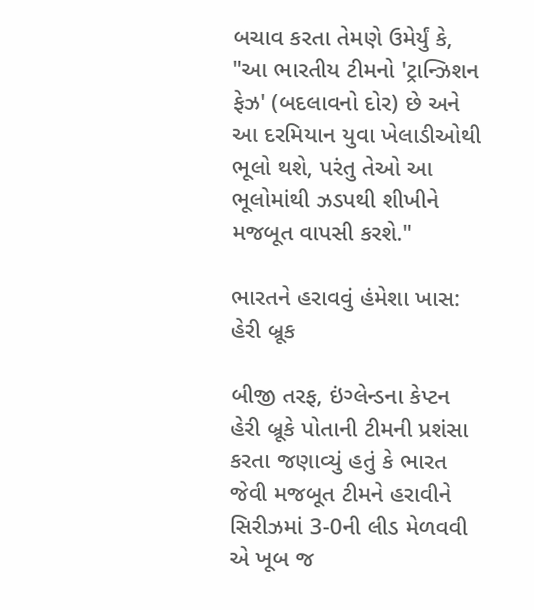બચાવ કરતા તેમણે ઉમેર્યું કે, "આ ભારતીય ટીમનો 'ટ્રાન્ઝિશન ફેઝ' (બદલાવનો દોર) છે અને આ દરમિયાન યુવા ખેલાડીઓથી ભૂલો થશે, પરંતુ તેઓ આ ભૂલોમાંથી ઝડપથી શીખીને મજબૂત વાપસી કરશે."

ભારતને હરાવવું હંમેશા ખાસ: હેરી બ્રૂક

બીજી તરફ, ઇંગ્લેન્ડના કેપ્ટન હેરી બ્રૂકે પોતાની ટીમની પ્રશંસા કરતા જણાવ્યું હતું કે ભારત જેવી મજબૂત ટીમને હરાવીને સિરીઝમાં 3-0ની લીડ મેળવવી એ ખૂબ જ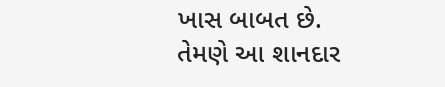ખાસ બાબત છે. તેમણે આ શાનદાર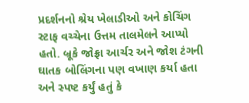પ્રદર્શનનો શ્રેય ખેલાડીઓ અને કોચિંગ સ્ટાફ વચ્ચેના ઉત્તમ તાલમેલને આપ્યો હતો. બ્રૂકે જોફ્રા આર્ચર અને જોશ ટંગની ઘાતક બોલિંગના પણ વખાણ કર્યા હતા અને સ્પષ્ટ કર્યું હતું કે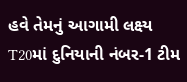હવે તેમનું આગામી લક્ષ્ય T20માં દુનિયાની નંબર-1 ટીમ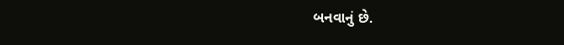બનવાનું છે.